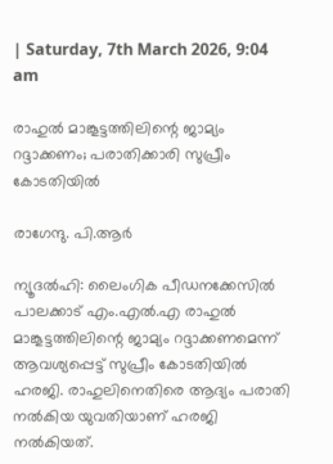| Saturday, 7th March 2026, 9:04 am

രാഹുല്‍ മാങ്കൂട്ടത്തിലിന്റെ ജാമ്യം റദ്ദാക്കണം; പരാതിക്കാരി സുപ്രീം കോടതിയില്‍

രാഗേന്ദു. പി.ആര്‍

ന്യൂദല്‍ഹി: ലൈംഗിക പീഡനക്കേസില്‍ പാലക്കാട് എം.എല്‍.എ രാഹുല്‍ മാങ്കൂട്ടത്തിലിന്റെ ജാമ്യം റദ്ദാക്കണമെന്ന് ആവശ്യപ്പെട്ട് സുപ്രീം കോടതിയില്‍ ഹരജി. രാഹുലിനെതിരെ ആദ്യം പരാതി നല്‍കിയ യുവതിയാണ് ഹരജി നല്‍കിയത്.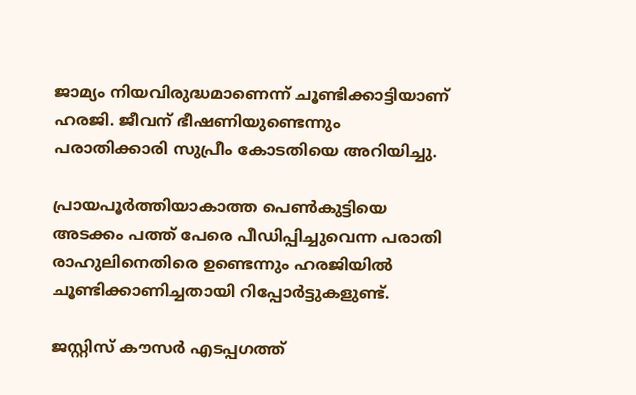ജാമ്യം നിയവിരുദ്ധമാണെന്ന് ചൂണ്ടിക്കാട്ടിയാണ് ഹരജി. ജീവന് ഭീഷണിയുണ്ടെന്നും പരാതിക്കാരി സുപ്രീം കോടതിയെ അറിയിച്ചു.

പ്രായപൂര്‍ത്തിയാകാത്ത പെണ്‍കുട്ടിയെ അടക്കം പത്ത് പേരെ പീഡിപ്പിച്ചുവെന്ന പരാതി രാഹുലിനെതിരെ ഉണ്ടെന്നും ഹരജിയില്‍ ചൂണ്ടിക്കാണിച്ചതായി റിപ്പോര്‍ട്ടുകളുണ്ട്.

ജസ്റ്റിസ് കൗസര്‍ എടപ്പഗത്ത്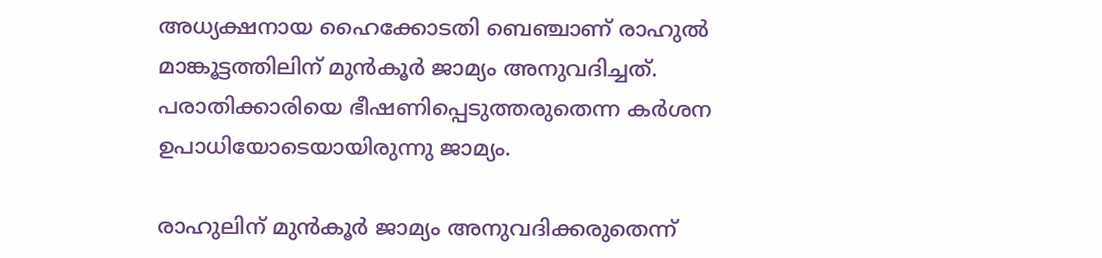അധ്യക്ഷനായ ഹൈക്കോടതി ബെഞ്ചാണ് രാഹുല്‍ മാങ്കൂട്ടത്തിലിന് മുന്‍കൂര്‍ ജാമ്യം അനുവദിച്ചത്. പരാതിക്കാരിയെ ഭീഷണിപ്പെടുത്തരുതെന്ന കര്‍ശന ഉപാധിയോടെയായിരുന്നു ജാമ്യം.

രാഹുലിന് മുന്‍കൂര്‍ ജാമ്യം അനുവദിക്കരുതെന്ന്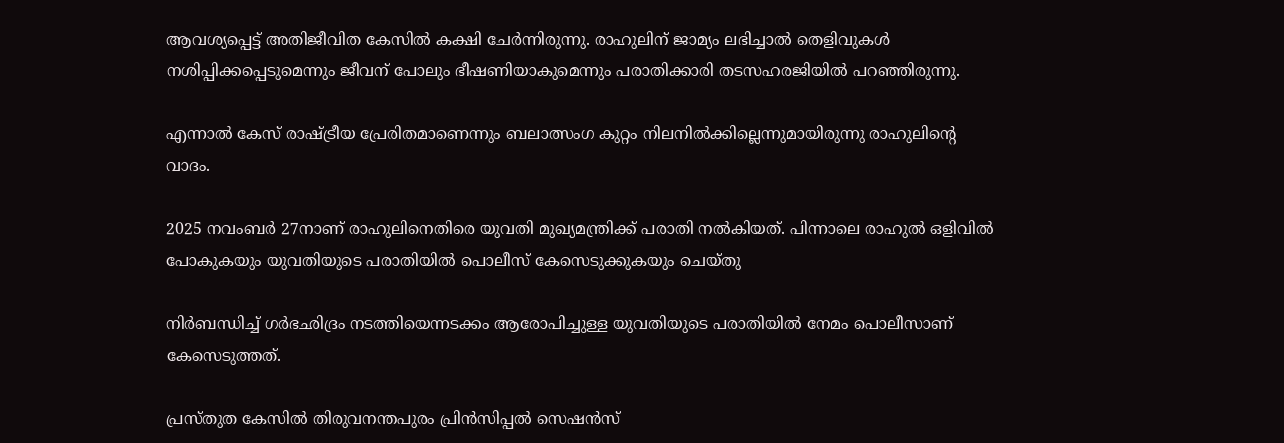ആവശ്യപ്പെട്ട് അതിജീവിത കേസില്‍ കക്ഷി ചേര്‍ന്നിരുന്നു. രാഹുലിന് ജാമ്യം ലഭിച്ചാല്‍ തെളിവുകള്‍ നശിപ്പിക്കപ്പെടുമെന്നും ജീവന് പോലും ഭീഷണിയാകുമെന്നും പരാതിക്കാരി തടസഹരജിയില്‍ പറഞ്ഞിരുന്നു.

എന്നാല്‍ കേസ് രാഷ്ട്രീയ പ്രേരിതമാണെന്നും ബലാത്സംഗ കുറ്റം നിലനില്‍ക്കില്ലെന്നുമായിരുന്നു രാഹുലിന്റെ വാദം.

2025 നവംബര്‍ 27നാണ് രാഹുലിനെതിരെ യുവതി മുഖ്യമന്ത്രിക്ക് പരാതി നല്‍കിയത്. പിന്നാലെ രാഹുല്‍ ഒളിവില്‍ പോകുകയും യുവതിയുടെ പരാതിയില്‍ പൊലീസ് കേസെടുക്കുകയും ചെയ്തു

നിര്‍ബന്ധിച്ച് ഗര്‍ഭഛിദ്രം നടത്തിയെന്നടക്കം ആരോപിച്ചുള്ള യുവതിയുടെ പരാതിയില്‍ നേമം പൊലീസാണ് കേസെടുത്തത്.

പ്രസ്തുത കേസില്‍ തിരുവനന്തപുരം പ്രിന്‍സിപ്പല്‍ സെഷന്‍സ്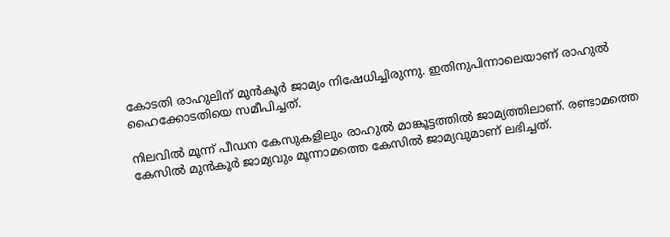കോടതി രാഹുലിന് മുന്‍കൂര്‍ ജാമ്യം നിഷേധിച്ചിരുന്നു. ഇതിനുപിന്നാലെയാണ് രാഹുല്‍ ഹൈക്കോടതിയെ സമീപിച്ചത്.

നിലവില്‍ മൂന്ന് പീഡന കേസുകളിലും രാഹുല്‍ മാങ്കൂട്ടത്തില്‍ ജാമ്യത്തിലാണ്. രണ്ടാമത്തെ കേസില്‍ മുന്‍കൂര്‍ ജാമ്യവും മൂന്നാമത്തെ കേസില്‍ ജാമ്യവുമാണ് ലഭിച്ചത്.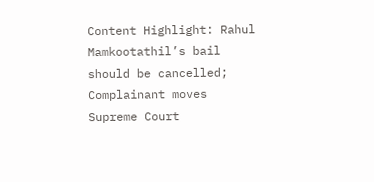Content Highlight: Rahul Mamkootathil’s bail should be cancelled; Complainant moves Supreme Court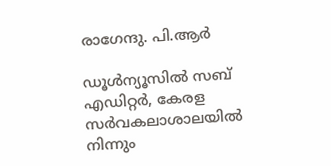രാഗേന്ദു. പി.ആര്‍

ഡൂള്‍ന്യൂസില്‍ സബ് എഡിറ്റര്‍, കേരള സര്‍വകലാശാലയില്‍ നിന്നും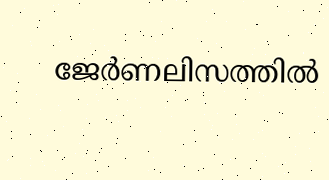ജേര്‍ണലിസത്തില്‍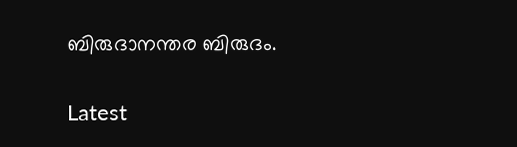ബിരുദാനന്തര ബിരുദം.

Latest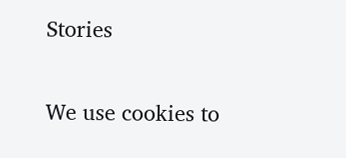Stories

We use cookies to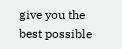give you the best possible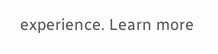experience. Learn more